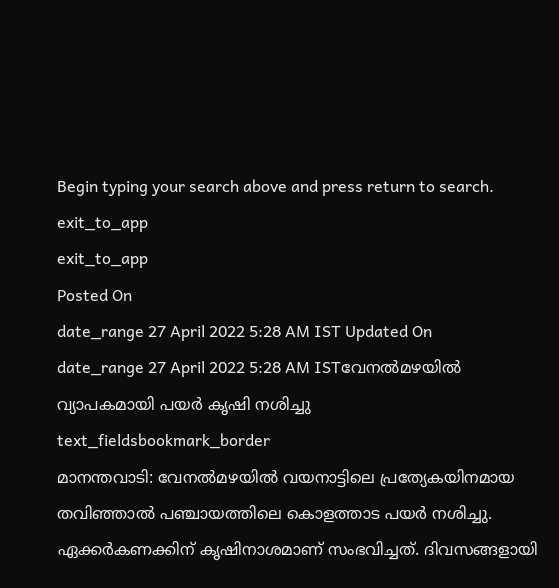Begin typing your search above and press return to search.
exit_to_app
exit_to_app
Posted On
date_range 27 April 2022 5:28 AM IST Updated On
date_range 27 April 2022 5:28 AM ISTവേനൽമഴയിൽ വ്യാപകമായി പയർ കൃഷി നശിച്ചു
text_fieldsbookmark_border
മാനന്തവാടി: വേനൽമഴയിൽ വയനാട്ടിലെ പ്രത്യേകയിനമായ തവിഞ്ഞാൽ പഞ്ചായത്തിലെ കൊളത്താട പയർ നശിച്ചു. ഏക്കർകണക്കിന് കൃഷിനാശമാണ് സംഭവിച്ചത്. ദിവസങ്ങളായി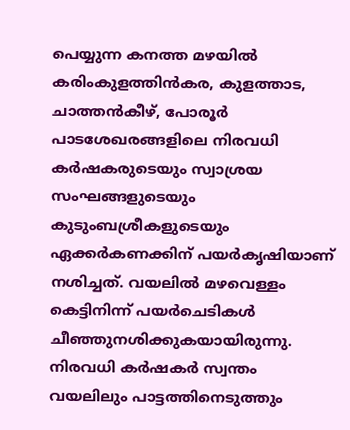പെയ്യുന്ന കനത്ത മഴയിൽ കരിംകുളത്തിൻകര, കുളത്താട, ചാത്തൻകീഴ്, പോരൂർ പാടശേഖരങ്ങളിലെ നിരവധി കർഷകരുടെയും സ്വാശ്രയ സംഘങ്ങളുടെയും കുടുംബശ്രീകളുടെയും ഏക്കർകണക്കിന് പയർകൃഷിയാണ് നശിച്ചത്. വയലിൽ മഴവെള്ളം കെട്ടിനിന്ന് പയർചെടികൾ ചീഞ്ഞുനശിക്കുകയായിരുന്നു. നിരവധി കർഷകർ സ്വന്തം വയലിലും പാട്ടത്തിനെടുത്തും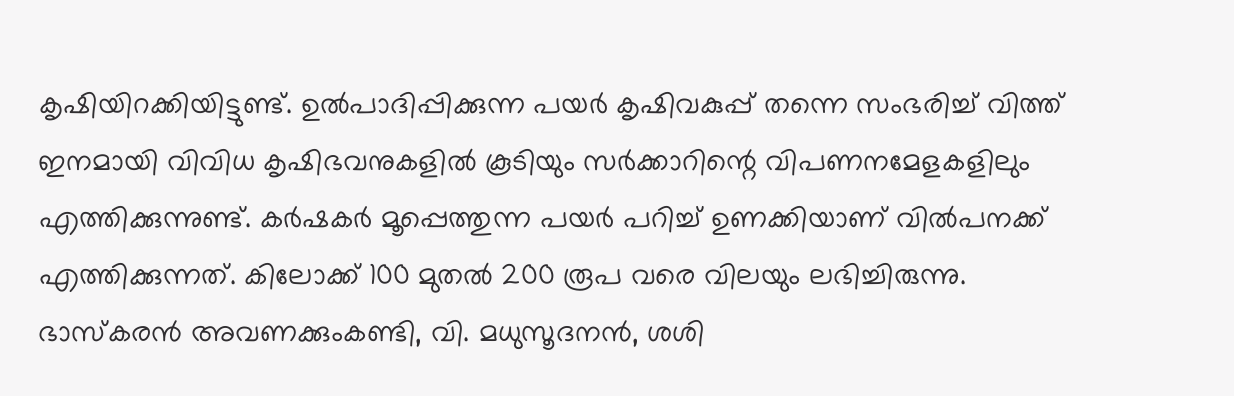കൃഷിയിറക്കിയിട്ടുണ്ട്. ഉൽപാദിപ്പിക്കുന്ന പയർ കൃഷിവകുപ്പ് തന്നെ സംഭരിച്ച് വിത്ത് ഇനമായി വിവിധ കൃഷിഭവനുകളിൽ കൂടിയും സർക്കാറിന്റെ വിപണനമേളകളിലും എത്തിക്കുന്നുണ്ട്. കർഷകർ മൂപ്പെത്തുന്ന പയർ പറിച്ച് ഉണക്കിയാണ് വിൽപനക്ക് എത്തിക്കുന്നത്. കിലോക്ക് 100 മുതൽ 200 രൂപ വരെ വിലയും ലഭിച്ചിരുന്നു. ഭാസ്കരൻ അവണക്കുംകണ്ടി, വി. മധുസൂദനൻ, ശശി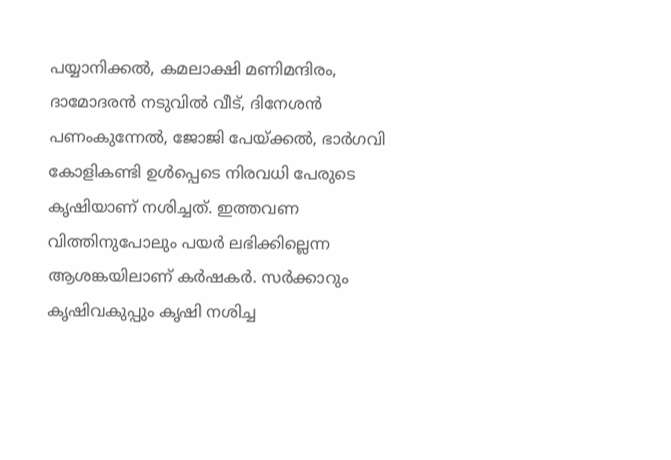പയ്യാനിക്കൽ, കമലാക്ഷി മണിമന്ദിരം, ദാമോദരൻ നടുവിൽ വീട്, ദിനേശൻ പണംകുന്നേൽ, ജോജി പേയ്ക്കൽ, ഭാർഗവി കോളികണ്ടി ഉൾപ്പെടെ നിരവധി പേരുടെ കൃഷിയാണ് നശിച്ചത്. ഇത്തവണ വിത്തിനുപോലും പയർ ലഭിക്കില്ലെന്ന ആശങ്കയിലാണ് കർഷകർ. സർക്കാറും കൃഷിവകുപ്പും കൃഷി നശിച്ച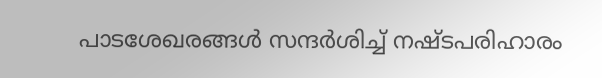പാടശേഖരങ്ങൾ സന്ദർശിച്ച് നഷ്ടപരിഹാരം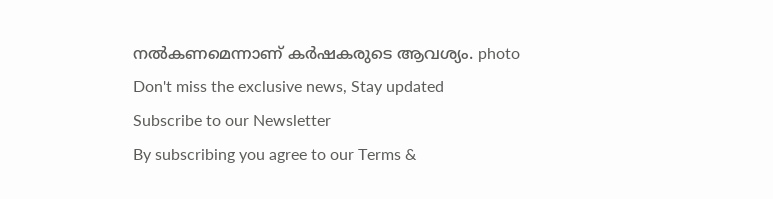നൽകണമെന്നാണ് കർഷകരുടെ ആവശ്യം. photo
Don't miss the exclusive news, Stay updated
Subscribe to our Newsletter
By subscribing you agree to our Terms &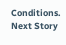Conditions.
Next Story